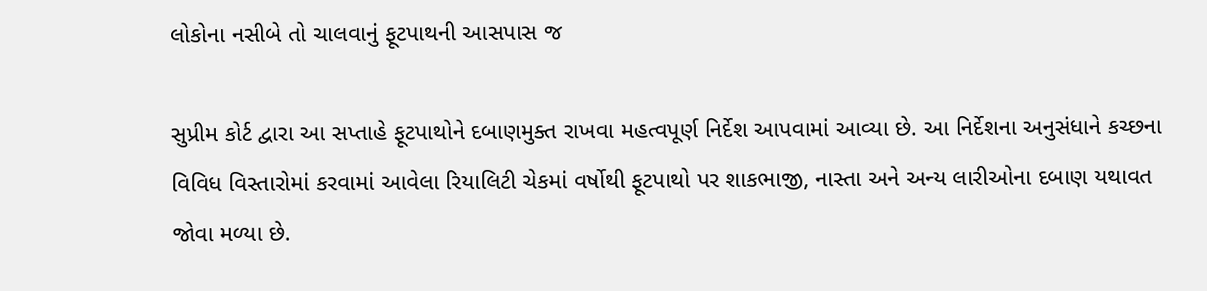લોકોના નસીબે તો ચાલવાનું ફૂટપાથની આસપાસ જ

સુપ્રીમ કોર્ટ દ્વારા આ સપ્તાહે ફૂટપાથોને દબાણમુક્ત રાખવા મહત્વપૂર્ણ નિર્દેશ આપવામાં આવ્યા છે. આ નિર્દેશના અનુસંધાને કચ્છના વિવિધ વિસ્તારોમાં કરવામાં આવેલા રિયાલિટી ચેકમાં વર્ષોથી ફૂટપાથો પર શાકભાજી, નાસ્તા અને અન્ય લારીઓના દબાણ યથાવત જોવા મળ્યા છે.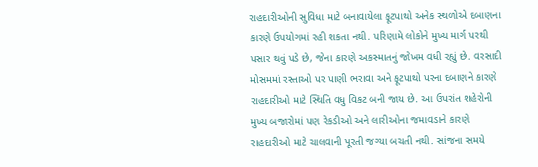રાહદારીઓની સુવિધા માટે બનાવાયેલા ફૂટપાથો અનેક સ્થળોએ દબાણના કારણે ઉપયોગમાં રહી શકતા નથી. પરિણામે લોકોને મુખ્ય માર્ગ પરથી પસાર થવું પડે છે, જેના કારણે અકસ્માતનું જોખમ વધી રહ્યું છે. વરસાદી મોસમમાં રસ્તાઓ પર પાણી ભરાવા અને ફૂટપાથો પરના દબાણને કારણે રાહદારીઓ માટે સ્થિતિ વધુ વિકટ બની જાય છે. આ ઉપરાંત શહેરોની મુખ્ય બજારોમાં પણ રેકડીઓ અને લારીઓના જમાવડાને કારણે રાહદારીઓ માટે ચાલવાની પૂરતી જગ્યા બચતી નથી. સાંજના સમયે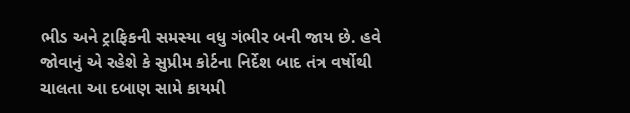ભીડ અને ટ્રાફિકની સમસ્યા વધુ ગંભીર બની જાય છે. હવે જોવાનું એ રહેશે કે સુપ્રીમ કોર્ટના નિર્દેશ બાદ તંત્ર વર્ષોથી ચાલતા આ દબાણ સામે કાયમી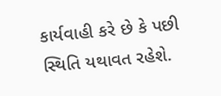કાર્યવાહી કરે છે કે પછી સ્થિતિ યથાવત રહેશે.